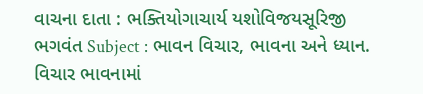વાચના દાતા : ભક્તિયોગાચાર્ય યશોવિજયસૂરિજી ભગવંત Subject : ભાવન વિચાર, ભાવના અને ધ્યાન. વિચાર ભાવનામાં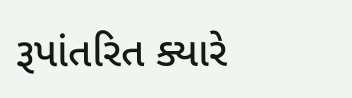રૂપાંતરિત ક્યારે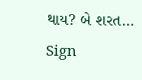થાય? બે શરત…
Sign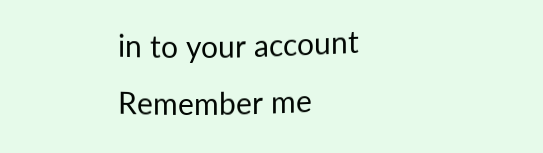in to your account
Remember me